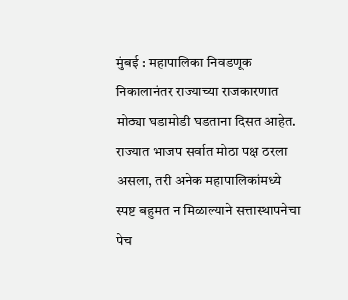मुंबई : महापालिका निवडणूक निकालानंतर राज्याच्या राजकारणात मोठ्या घडामोडी घडताना दिसत आहेत. राज्यात भाजप सर्वात मोठा पक्ष ठरला असला, तरी अनेक महापालिकांमध्ये स्पष्ट बहुमत न मिळाल्याने सत्तास्थापनेचा पेच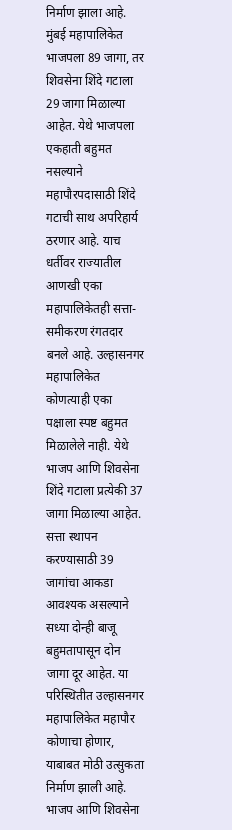निर्माण झाला आहे. मुंबई महापालिकेत भाजपला 89 जागा, तर शिवसेना शिंदे गटाला 29 जागा मिळाल्या आहेत. येथे भाजपला एकहाती बहुमत नसल्याने महापौरपदासाठी शिंदे गटाची साथ अपरिहार्य ठरणार आहे. याच धर्तीवर राज्यातील आणखी एका महापालिकेतही सत्ता-समीकरण रंगतदार बनले आहे. उल्हासनगर महापालिकेत कोणत्याही एका पक्षाला स्पष्ट बहुमत मिळालेले नाही. येथे भाजप आणि शिवसेना शिंदे गटाला प्रत्येकी 37 जागा मिळाल्या आहेत. सत्ता स्थापन करण्यासाठी 39 जागांचा आकडा आवश्यक असल्याने सध्या दोन्ही बाजू बहुमतापासून दोन जागा दूर आहेत. या परिस्थितीत उल्हासनगर महापालिकेत महापौर कोणाचा होणार, याबाबत मोठी उत्सुकता निर्माण झाली आहे. भाजप आणि शिवसेना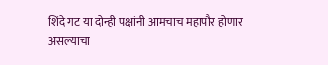शिंदे गट या दोन्ही पक्षांनी आमचाच महापौर होणार असल्याचा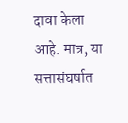दावा केला आहे. मात्र, या सत्तासंघर्षात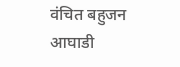वंचित बहुजन आघाडी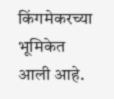किंगमेकरच्या भूमिकेत आली आहे.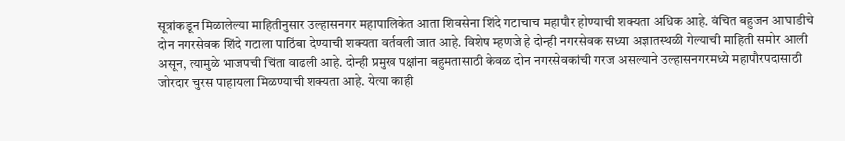सूत्रांकडून मिळालेल्या माहितीनुसार उल्हासनगर महापालिकेत आता शिवसेना शिंदे गटाचाच महापौर होण्याची शक्यता अधिक आहे. वंचित बहुजन आघाडीचे दोन नगरसेवक शिंदे गटाला पाठिंबा देण्याची शक्यता वर्तवली जात आहे. विशेष म्हणजे हे दोन्ही नगरसेवक सध्या अज्ञातस्थळी गेल्याची माहिती समोर आली असून, त्यामुळे भाजपची चिंता वाढली आहे. दोन्ही प्रमुख पक्षांना बहुमतासाठी केवळ दोन नगरसेवकांची गरज असल्याने उल्हासनगरमध्ये महापौरपदासाठी जोरदार चुरस पाहायला मिळण्याची शक्यता आहे. येत्या काही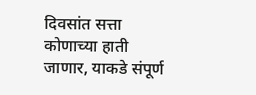दिवसांत सत्ता कोणाच्या हाती जाणार, याकडे संपूर्ण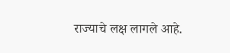राज्याचे लक्ष लागले आहे.